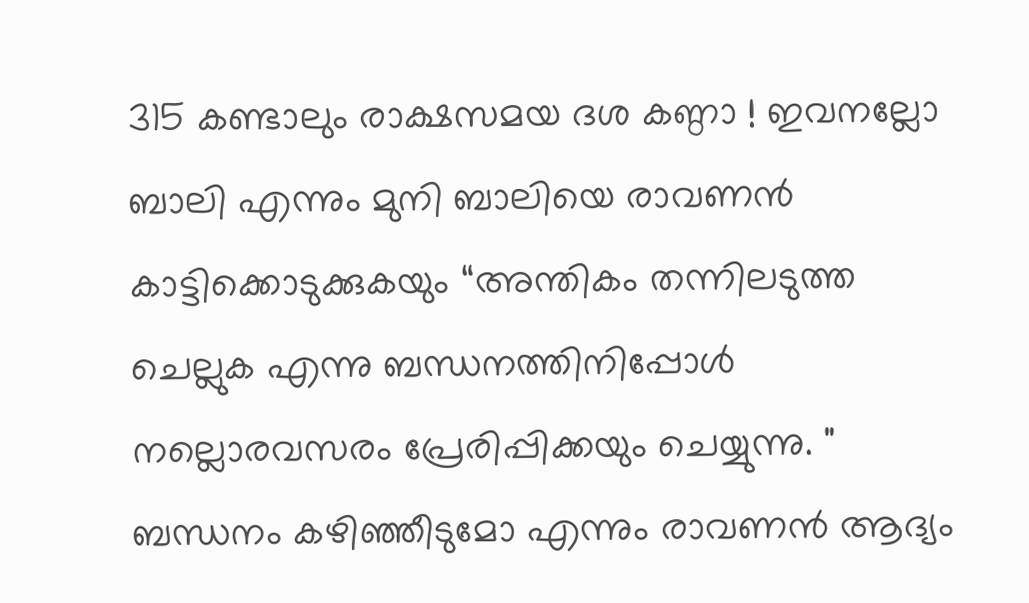315 കണ്ടാലും രാക്ഷസമയ ദശ കണ്ഠാ ! ഇവനല്ലോ ബാലി എന്നും മുനി ബാലിയെ രാവണൻ കാട്ടിക്കൊടുക്കുകയും “അന്തികം തന്നിലടുത്ത ചെല്ലുക എന്നു ബന്ധനത്തിനിപ്പോൾ നല്ലൊരവസരം പ്രേരിപ്പിക്കയും ചെയ്യുന്നു. " ബന്ധനം കഴിഞ്ഞീടുമോ എന്നും രാവണൻ ആദ്യം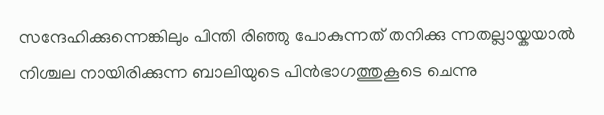സന്ദേഹിക്കുന്നെങ്കിലും പിന്തി രിഞ്ഞു പോകുന്നത് തനിക്കു ന്നതല്ലായ്കയാൽ നിശ്ചല നായിരിക്കുന്ന ബാലിയുടെ പിൻഭാഗത്തുകൂടെ ചെന്നു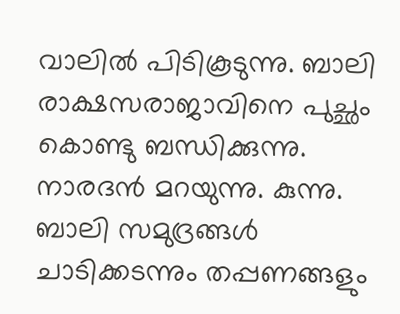വാലിൽ പിടികൂടുന്നു. ബാലി രാക്ഷസരാജാവിനെ പുച്ഛം കൊണ്ടു ബന്ധിക്കുന്നു. നാരദൻ മറയുന്നു. കുന്നു. ബാലി സമുദ്രങ്ങൾ ചാടിക്കടന്നും തപ്പണങ്ങളും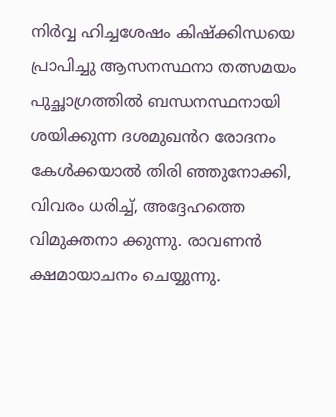നിർവ്വ ഹിച്ചശേഷം കിഷ്ക്കിന്ധയെ പ്രാപിച്ചു ആസനസ്ഥനാ തത്സമയം പുച്ഛാഗ്രത്തിൽ ബന്ധനസ്ഥനായി ശയിക്കുന്ന ദശമുഖൻറ രോദനം കേൾക്കയാൽ തിരി ഞ്ഞുനോക്കി, വിവരം ധരിച്ച്, അദ്ദേഹത്തെ വിമുക്തനാ ക്കുന്നു. രാവണൻ ക്ഷമായാചനം ചെയ്യുന്നു.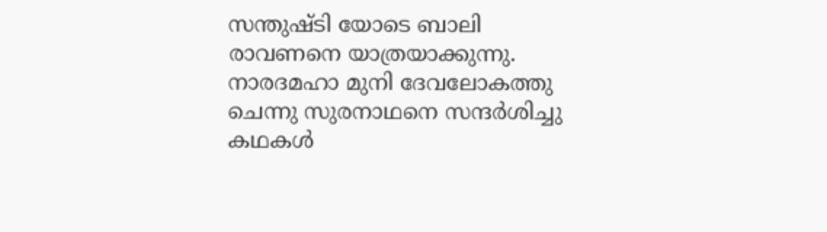സന്തുഷ്ടി യോടെ ബാലി രാവണനെ യാത്രയാക്കുന്നു. നാരദമഹാ മുനി ദേവലോകത്തു ചെന്നു സുരനാഥനെ സന്ദർശിച്ചു കഥകൾ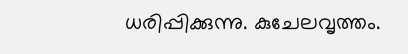ധരിപ്പിക്കുന്നു. കുചേലവൃത്തം.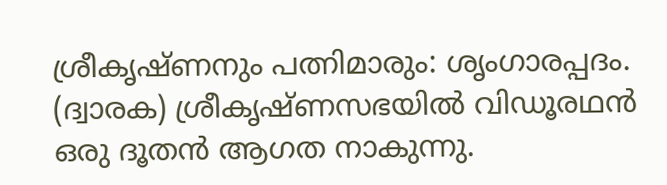ശ്രീകൃഷ്ണനും പത്നിമാരും: ശൃംഗാരപ്പദം. (ദ്വാരക) ശ്രീകൃഷ്ണസഭയിൽ വിഡൂരഥൻ ഒരു ദൂതൻ ആഗത നാകുന്നു.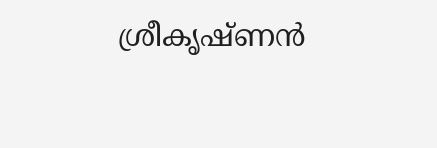ശ്രീകൃഷ്ണൻ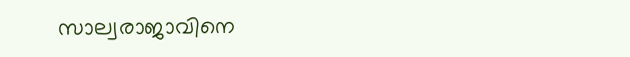സാല്വരാജാവിനെ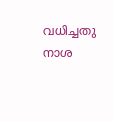വധിച്ചതു നാശ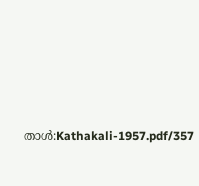താൾ:Kathakali-1957.pdf/357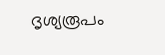ദൃശ്യരൂപം